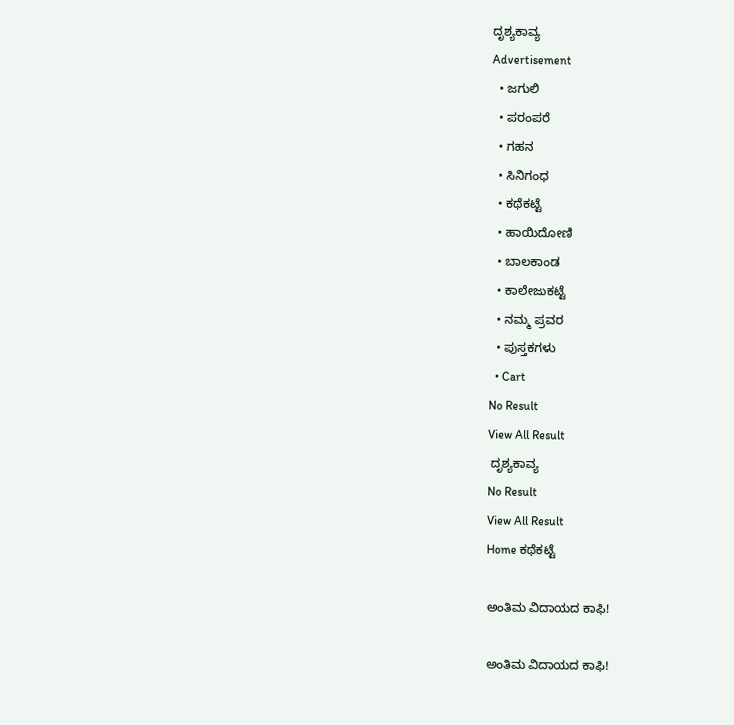ದೃಶ್ಯಕಾವ್ಯ
Advertisement
  • ಜಗುಲಿ
  • ಪರಂಪರೆ
  • ಗಹನ
  • ಸಿನಿಗಂಧ
  • ಕಥೆಕಟ್ಟೆ
  • ಹಾಯಿದೋಣಿ
  • ಬಾಲಕಾಂಡ
  • ಕಾಲೇಜುಕಟ್ಟೆ
  • ನಮ್ಮ ಪ್ರವರ
  • ಪುಸ್ತಕಗಳು
  • Cart
No Result
View All Result
 ದೃಶ್ಯಕಾವ್ಯ
No Result
View All Result
Home ಕಥೆಕಟ್ಟೆ

ಅಂತಿಮ ವಿದಾಯದ ಕಾಫಿ!

ಅಂತಿಮ ವಿದಾಯದ ಕಾಫಿ!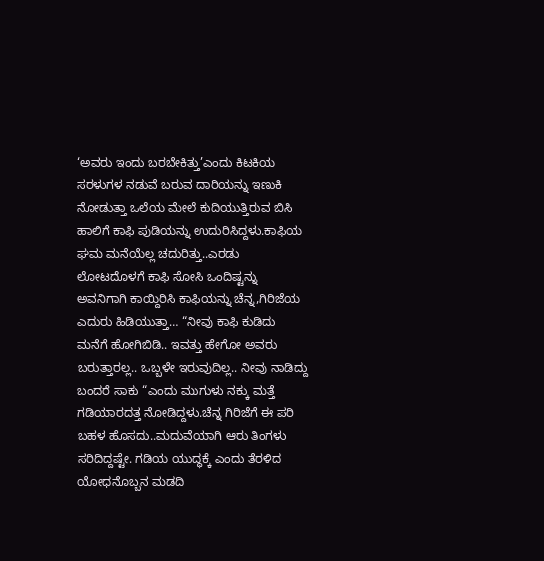‘ಅವರು ಇಂದು ಬರಬೇಕಿತ್ತು’ಎಂದು ಕಿಟಕಿಯ ಸರಳುಗಳ ನಡುವೆ ಬರುವ ದಾರಿಯನ್ನು ಇಣುಕಿ ನೋಡುತ್ತಾ ಒಲೆಯ ಮೇಲೆ ಕುದಿಯುತ್ತಿರುವ ಬಿಸಿ ಹಾಲಿಗೆ ಕಾಫಿ ಪುಡಿಯನ್ನು ಉದುರಿಸಿದ್ದಳು.ಕಾಫಿಯ ಘಮ ಮನೆಯೆಲ್ಲ ಚದುರಿತ್ತು..ಎರಡು ಲೋಟದೊಳಗೆ ಕಾಫಿ ಸೋಸಿ ಒಂದಿಷ್ಟನ್ನು ಅವನಿಗಾಗಿ ಕಾಯ್ದಿರಿಸಿ ಕಾಫಿಯನ್ನು ಚೆನ್ನ,ಗಿರಿಜೆಯ ಎದುರು ಹಿಡಿಯುತ್ತಾ… “ನೀವು ಕಾಫಿ ಕುಡಿದು ಮನೆಗೆ ಹೋಗಿಬಿಡಿ.. ಇವತ್ತು ಹೇಗೋ ಅವರು ಬರುತ್ತಾರಲ್ಲ.. ಒಬ್ಬಳೇ ಇರುವುದಿಲ್ಲ.. ನೀವು ನಾಡಿದ್ದು ಬಂದರೆ ಸಾಕು “ಎಂದು ಮುಗುಳು ನಕ್ಕು ಮತ್ತೆ ಗಡಿಯಾರದತ್ತ ನೋಡಿದ್ದಳು.ಚೆನ್ನ ಗಿರಿಜೆಗೆ ಈ ಪರಿ ಬಹಳ ಹೊಸದು..ಮದುವೆಯಾಗಿ ಆರು ತಿಂಗಳು ಸರಿದಿದ್ದಷ್ಟೇ. ಗಡಿಯ ಯುದ್ಧಕ್ಕೆ ಎಂದು ತೆರಳಿದ ಯೋಧನೊಬ್ಬನ ಮಡದಿ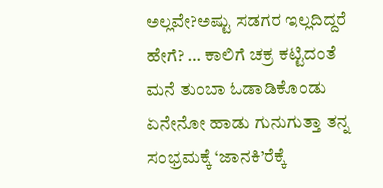ಅಲ್ಲವೇ?ಅಷ್ಟು ಸಡಗರ ಇಲ್ಲದಿದ್ದರೆ ಹೇಗೆ? … ಕಾಲಿಗೆ ಚಕ್ರ ಕಟ್ಟಿದಂತೆ ಮನೆ ತುಂಬಾ ಓಡಾಡಿಕೊಂಡು ಏನೇನೋ ಹಾಡು ಗುನುಗುತ್ತಾ ತನ್ನ ಸಂಭ್ರಮಕ್ಕೆ ‘ಜಾನಕಿ’ರೆಕ್ಕೆ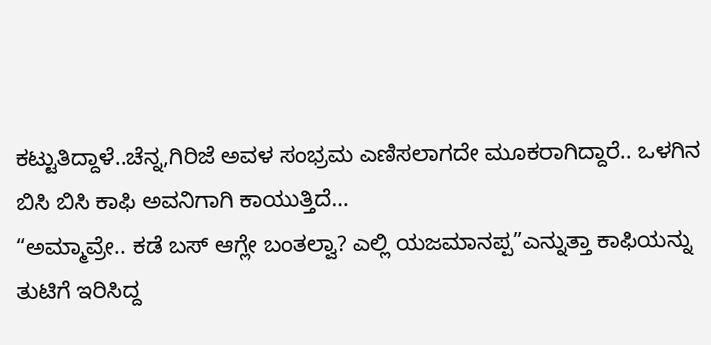ಕಟ್ಟುತಿದ್ದಾಳೆ..ಚೆನ್ನ,ಗಿರಿಜೆ ಅವಳ ಸಂಭ್ರಮ ಎಣಿಸಲಾಗದೇ ಮೂಕರಾಗಿದ್ದಾರೆ.. ಒಳಗಿನ ಬಿಸಿ ಬಿಸಿ ಕಾಫಿ ಅವನಿಗಾಗಿ ಕಾಯುತ್ತಿದೆ…
“ಅಮ್ಮಾವ್ರೇ.. ಕಡೆ ಬಸ್ ಆಗ್ಲೇ ಬಂತಲ್ವಾ? ಎಲ್ಲಿ ಯಜಮಾನಪ್ಪ”ಎನ್ನುತ್ತಾ ಕಾಫಿಯನ್ನು ತುಟಿಗೆ ಇರಿಸಿದ್ದ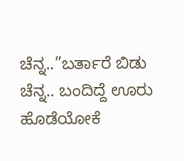ಚೆನ್ನ..”ಬರ್ತಾರೆ ಬಿಡು ಚೆನ್ನ.. ಬಂದಿದ್ದೆ ಊರು ಹೊಡೆಯೋಕೆ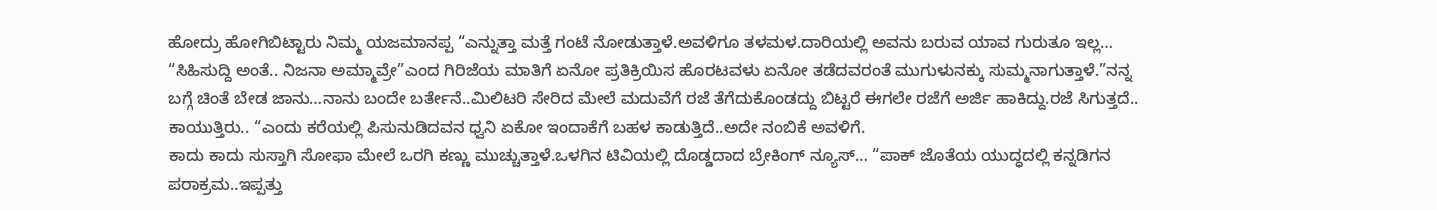ಹೋದ್ರು ಹೋಗಿಬಿಟ್ಟಾರು ನಿಮ್ಮ ಯಜಮಾನಪ್ಪ “ಎನ್ನುತ್ತಾ ಮತ್ತೆ ಗಂಟೆ ನೋಡುತ್ತಾಳೆ.ಅವಳಿಗೂ ತಳಮಳ.ದಾರಿಯಲ್ಲಿ ಅವನು ಬರುವ ಯಾವ ಗುರುತೂ ಇಲ್ಲ… “ಸಿಹಿಸುದ್ದಿ ಅಂತೆ.. ನಿಜನಾ ಅಮ್ಮಾವ್ರೇ”ಎಂದ ಗಿರಿಜೆಯ ಮಾತಿಗೆ ಏನೋ ಪ್ರತಿಕ್ರಿಯಿಸ ಹೊರಟವಳು ಏನೋ ತಡೆದವರಂತೆ ಮುಗುಳುನಕ್ಕು ಸುಮ್ಮನಾಗುತ್ತಾಳೆ.”ನನ್ನ ಬಗ್ಗೆ ಚಿಂತೆ ಬೇಡ ಜಾನು…ನಾನು ಬಂದೇ ಬರ್ತೇನೆ..ಮಿಲಿಟರಿ ಸೇರಿದ ಮೇಲೆ ಮದುವೆಗೆ ರಜೆ ತೆಗೆದುಕೊಂಡದ್ದು ಬಿಟ್ಟರೆ ಈಗಲೇ ರಜೆಗೆ ಅರ್ಜಿ ಹಾಕಿದ್ದು.ರಜೆ ಸಿಗುತ್ತದೆ.. ಕಾಯುತ್ತಿರು.. “ಎಂದು ಕರೆಯಲ್ಲಿ ಪಿಸುನುಡಿದವನ ಧ್ವನಿ ಏಕೋ ಇಂದಾಕೆಗೆ ಬಹಳ ಕಾಡುತ್ತಿದೆ..ಅದೇ ನಂಬಿಕೆ ಅವಳಿಗೆ.
ಕಾದು ಕಾದು ಸುಸ್ತಾಗಿ ಸೋಫಾ ಮೇಲೆ ಒರಗಿ ಕಣ್ಣು ಮುಚ್ಚುತ್ತಾಳೆ.ಒಳಗಿನ ಟಿವಿಯಲ್ಲಿ ದೊಡ್ಡದಾದ ಬ್ರೇಕಿಂಗ್ ನ್ಯೂಸ್… “ಪಾಕ್ ಜೊತೆಯ ಯುದ್ಧದಲ್ಲಿ ಕನ್ನಡಿಗನ ಪರಾಕ್ರಮ..ಇಪ್ಪತ್ತು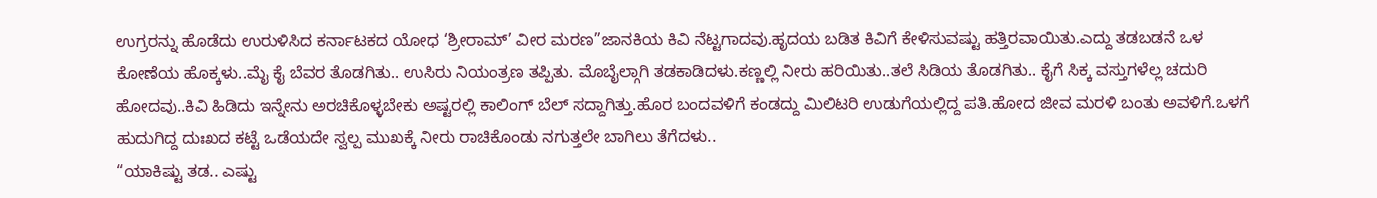ಉಗ್ರರನ್ನು ಹೊಡೆದು ಉರುಳಿಸಿದ ಕರ್ನಾಟಕದ ಯೋಧ ‘ಶ್ರೀರಾಮ್’ ವೀರ ಮರಣ”ಜಾನಕಿಯ ಕಿವಿ ನೆಟ್ಟಗಾದವು.ಹೃದಯ ಬಡಿತ ಕಿವಿಗೆ ಕೇಳಿಸುವಷ್ಟು ಹತ್ತಿರವಾಯಿತು.ಎದ್ದು ತಡಬಡನೆ ಒಳ ಕೋಣೆಯ ಹೊಕ್ಕಳು..ಮೈ ಕೈ ಬೆವರ ತೊಡಗಿತು.. ಉಸಿರು ನಿಯಂತ್ರಣ ತಪ್ಪಿತು. ಮೊಬೈಲ್ಗಾಗಿ ತಡಕಾಡಿದಳು.ಕಣ್ಣಲ್ಲಿ ನೀರು ಹರಿಯಿತು..ತಲೆ ಸಿಡಿಯ ತೊಡಗಿತು.. ಕೈಗೆ ಸಿಕ್ಕ ವಸ್ತುಗಳೆಲ್ಲ ಚದುರಿ ಹೋದವು..ಕಿವಿ ಹಿಡಿದು ಇನ್ನೇನು ಅರಚಿಕೊಳ್ಳಬೇಕು ಅಷ್ಟರಲ್ಲಿ ಕಾಲಿಂಗ್ ಬೆಲ್ ಸದ್ದಾಗಿತ್ತು.ಹೊರ ಬಂದವಳಿಗೆ ಕಂಡದ್ದು ಮಿಲಿಟರಿ ಉಡುಗೆಯಲ್ಲಿದ್ದ ಪತಿ.ಹೋದ ಜೀವ ಮರಳಿ ಬಂತು ಅವಳಿಗೆ.ಒಳಗೆ ಹುದುಗಿದ್ದ ದುಃಖದ ಕಟ್ಟೆ ಒಡೆಯದೇ ಸ್ವಲ್ಪ ಮುಖಕ್ಕೆ ನೀರು ರಾಚಿಕೊಂಡು ನಗುತ್ತಲೇ ಬಾಗಿಲು ತೆಗೆದಳು..
“ಯಾಕಿಷ್ಟು ತಡ.. ಎಷ್ಟು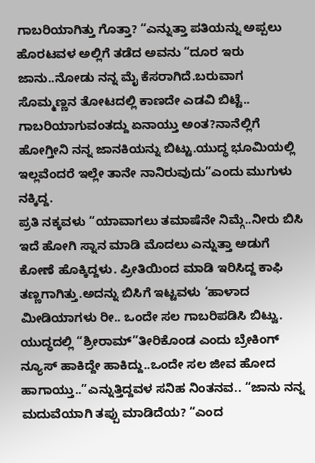ಗಾಬರಿಯಾಗಿತ್ತು ಗೊತ್ತಾ? “ಎನ್ನುತ್ತಾ ಪತಿಯನ್ನು ಅಪ್ಪಲು ಹೊರಟವಳ ಅಲ್ಲಿಗೆ ತಡೆದ ಅವನು “ದೂರ ಇರು ಜಾನು..ನೋಡು ನನ್ನ ಮೈ ಕೆಸರಾಗಿದೆ.ಬರುವಾಗ ಸೊಮ್ಮಣ್ಣನ ತೋಟದಲ್ಲಿ ಕಾಣದೇ ಎಡವಿ ಬಿಟ್ಟೆ.. ಗಾಬರಿಯಾಗುವಂತದ್ದು ಏನಾಯ್ತು ಅಂತ?ನಾನೆಲ್ಲಿಗೆ ಹೋಗ್ತೀನಿ ನನ್ನ ಜಾನಕಿಯನ್ನು ಬಿಟ್ಟು.ಯುದ್ಧ ಭೂಮಿಯಲ್ಲಿ ಇಲ್ಲವೆಂದರೆ ಇಲ್ಲೇ ತಾನೇ ನಾನಿರುವುದು”ಎಂದು ಮುಗುಳು ನಕ್ಕಿದ್ದ.
ಪ್ರತಿ ನಕ್ಕವಳು “ಯಾವಾಗಲು ತಮಾಷೆನೇ ನಿಮ್ಗೆ..ನೀರು ಬಿಸಿ ಇದೆ ಹೋಗಿ ಸ್ನಾನ ಮಾಡಿ ಮೊದಲು ಎನ್ನುತ್ತಾ ಅಡುಗೆ ಕೋಣೆ ಹೊಕ್ಕಿದ್ದಳು. ಪ್ರೀತಿಯಿಂದ ಮಾಡಿ ಇರಿಸಿದ್ದ ಕಾಫಿ ತಣ್ಣಗಾಗಿತ್ತು.ಅದನ್ನು ಬಿಸಿಗೆ ಇಟ್ಟವಳು ‘ಹಾಳಾದ ಮೀಡಿಯಾಗಳು ರೀ.. ಒಂದೇ ಸಲ ಗಾಬರಿಪಡಿಸಿ ಬಿಟ್ವು. ಯುದ್ಧದಲ್ಲಿ “ಶ್ರೀರಾಮ್”ತೀರಿಕೊಂಡ ಎಂದು ಬ್ರೇಕಿಂಗ್ ನ್ಯೂಸ್ ಹಾಕಿದ್ದೇ ಹಾಕಿದ್ದು..ಒಂದೇ ಸಲ ಜೀವ ಹೋದ ಹಾಗಾಯ್ತು..”ಎನ್ನುತ್ತಿದ್ದವಳ ಸನಿಹ ನಿಂತನವ.. “ಜಾನು ನನ್ನ ಮದುವೆಯಾಗಿ ತಪ್ಪು ಮಾಡಿದೆಯ? “ಎಂದ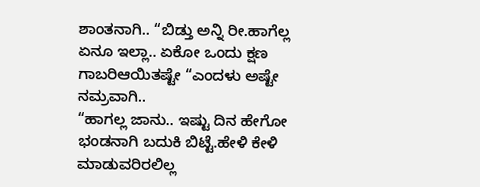ಶಾಂತನಾಗಿ.. “ಬಿಡ್ತು ಅನ್ನಿ ರೀ.ಹಾಗೆಲ್ಲ ಏನೂ ಇಲ್ಲಾ.. ಏಕೋ ಒಂದು ಕ್ಷಣ ಗಾಬರಿಆಯಿತಷ್ಟೇ “ಎಂದಳು ಅಷ್ಟೇ ನಮ್ರವಾಗಿ..
“ಹಾಗಲ್ಲ ಜಾನು.. ಇಷ್ಟು ದಿನ ಹೇಗೋ ಭಂಡನಾಗಿ ಬದುಕಿ ಬಿಟ್ಟೆ.ಹೇಳಿ ಕೇಳಿ ಮಾಡುವರಿರಲಿಲ್ಲ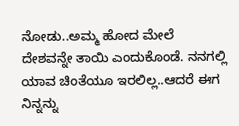ನೋಡು..ಅಮ್ಮ ಹೋದ ಮೇಲೆ ದೇಶವನ್ನೇ ತಾಯಿ ಎಂದುಕೊಂಡೆ. ನನಗಲ್ಲಿ ಯಾವ ಚಿಂತೆಯೂ ಇರಲಿಲ್ಲ..ಆದರೆ ಈಗ ನಿನ್ನನ್ನು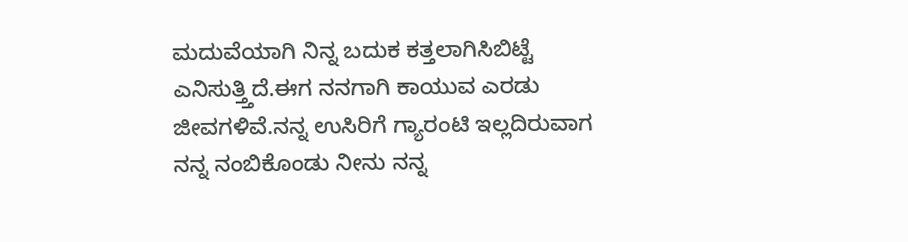ಮದುವೆಯಾಗಿ ನಿನ್ನ ಬದುಕ ಕತ್ತಲಾಗಿಸಿಬಿಟ್ಟೆ ಎನಿಸುತ್ತ್ತಿದೆ.ಈಗ ನನಗಾಗಿ ಕಾಯುವ ಎರಡು ಜೀವಗಳಿವೆ.ನನ್ನ ಉಸಿರಿಗೆ ಗ್ಯಾರಂಟಿ ಇಲ್ಲದಿರುವಾಗ ನನ್ನ ನಂಬಿಕೊಂಡು ನೀನು ನನ್ನ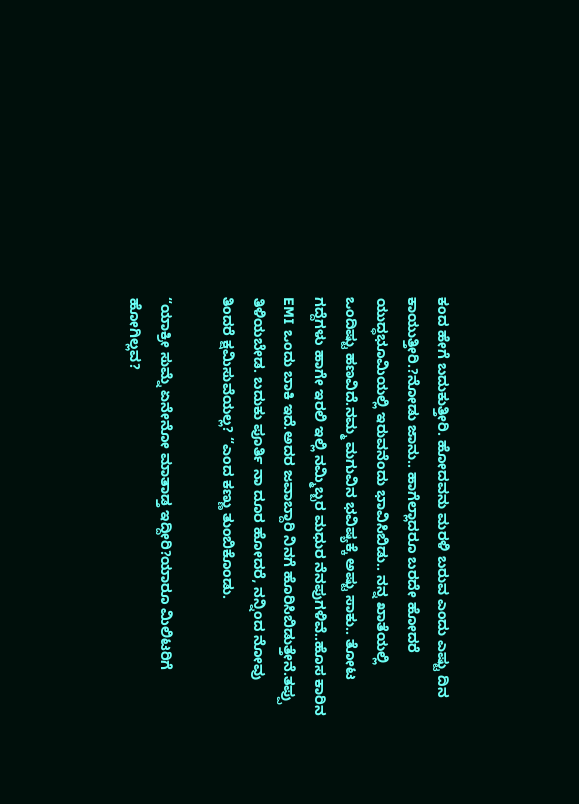ಕಂದ ಹೇಗೆ ಬದುಕುತ್ತೀರಿ. ಹೋದವನು ಮರಳಿ ಬರುವ ಎಂದು ಎಷ್ಟು ದಿನ ಕಾಯುತ್ತೀರಿ.?ನೋಡು ಜಾನು.. ಹಾಗೆಲ್ಲಾದರೂ ಬರದೇ ಹೋದರೆ ಯುದ್ಧಭೂಮಿಯಲ್ಲಿ ಇರುವನೆಂದು ಭಾವಿಸಿಬಿಡು.. ನನ್ನ ಖಾತೆಯಲ್ಲಿ ಒಂದಿಷ್ಟು ಹಣವಿದೆ.ನಮ್ಮ ಮಗುವಿನ ಭವಿಷ್ಯಕ್ಕೆ ಅಷ್ಟು ಸಾಕು.. ತೋಟ ಗದ್ದೆಗಳು ಹಾಗೇ ಇರಲಿ ಇಲ್ಲಿ ನಮ್ಮಿಬ್ಬರ ಮಧುರ ನೆನಪುಗಳಿವೆ..ಹೊಸ ಕಾರಿನ EMI ಒಂದು ಬಾಕಿ ಇದೆ.ಅದರ ಜವಾಬ್ದಾರಿ ನಿನಗೆ ಹೊರಿಸಿಬಿಡುತ್ತೇನೆ.ತಪ್ಪು ತಿಳಿಯಬೇಡ. ಬದುಕು ಪೂರ್ತಿ ನಾ ದೂರ ಹೋದರೆ, ನನ್ನಿಂದ ನೋವು ತಿಂದರೆ ಕ್ಷಮಿಸುವೆಯಲ್ಲ? “ಎಂದ ಕಣ್ಣು ತುಂಬಿಕೊಂಡು.

“ಯಾಕ್ರೀ ಸುಮ್ನೆ ಏನೇನೋ ಮಾತಾಡ್ತ ಇದ್ದೀರಿ?ಯಾರೂ ಮಿಲಿಟರಿಗೆ ಹೋಗಿಲ್ಲವ?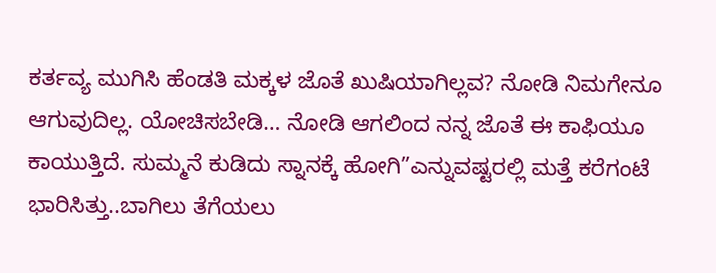ಕರ್ತವ್ಯ ಮುಗಿಸಿ ಹೆಂಡತಿ ಮಕ್ಕಳ ಜೊತೆ ಖುಷಿಯಾಗಿಲ್ಲವ? ನೋಡಿ ನಿಮಗೇನೂ ಆಗುವುದಿಲ್ಲ. ಯೋಚಿಸಬೇಡಿ… ನೋಡಿ ಆಗಲಿಂದ ನನ್ನ ಜೊತೆ ಈ ಕಾಫಿಯೂ ಕಾಯುತ್ತಿದೆ. ಸುಮ್ಮನೆ ಕುಡಿದು ಸ್ನಾನಕ್ಕೆ ಹೋಗಿ”ಎನ್ನುವಷ್ಟರಲ್ಲಿ ಮತ್ತೆ ಕರೆಗಂಟೆ ಭಾರಿಸಿತ್ತು..ಬಾಗಿಲು ತೆಗೆಯಲು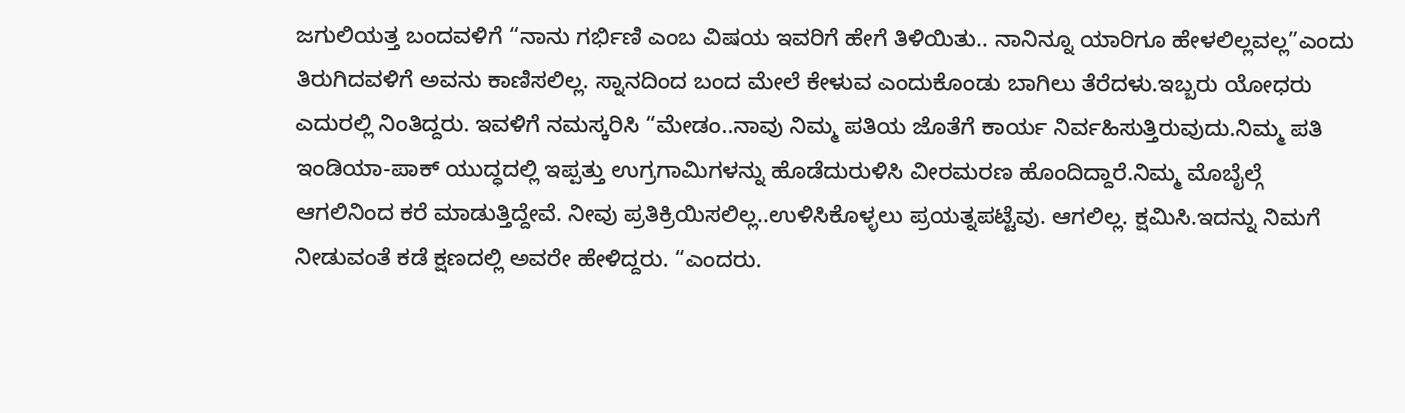ಜಗುಲಿಯತ್ತ ಬಂದವಳಿಗೆ “ನಾನು ಗರ್ಭಿಣಿ ಎಂಬ ವಿಷಯ ಇವರಿಗೆ ಹೇಗೆ ತಿಳಿಯಿತು.. ನಾನಿನ್ನೂ ಯಾರಿಗೂ ಹೇಳಲಿಲ್ಲವಲ್ಲ”ಎಂದು ತಿರುಗಿದವಳಿಗೆ ಅವನು ಕಾಣಿಸಲಿಲ್ಲ. ಸ್ನಾನದಿಂದ ಬಂದ ಮೇಲೆ ಕೇಳುವ ಎಂದುಕೊಂಡು ಬಾಗಿಲು ತೆರೆದಳು.ಇಬ್ಬರು ಯೋಧರು ಎದುರಲ್ಲಿ ನಿಂತಿದ್ದರು. ಇವಳಿಗೆ ನಮಸ್ಕರಿಸಿ “ಮೇಡಂ..ನಾವು ನಿಮ್ಮ ಪತಿಯ ಜೊತೆಗೆ ಕಾರ್ಯ ನಿರ್ವಹಿಸುತ್ತಿರುವುದು.ನಿಮ್ಮ ಪತಿ ಇಂಡಿಯಾ-ಪಾಕ್ ಯುದ್ಧದಲ್ಲಿ ಇಪ್ಪತ್ತು ಉಗ್ರಗಾಮಿಗಳನ್ನು ಹೊಡೆದುರುಳಿಸಿ ವೀರಮರಣ ಹೊಂದಿದ್ದಾರೆ.ನಿಮ್ಮ ಮೊಬೈಲ್ಗೆ ಆಗಲಿನಿಂದ ಕರೆ ಮಾಡುತ್ತಿದ್ದೇವೆ. ನೀವು ಪ್ರತಿಕ್ರಿಯಿಸಲಿಲ್ಲ..ಉಳಿಸಿಕೊಳ್ಳಲು ಪ್ರಯತ್ನಪಟ್ಟೆವು. ಆಗಲಿಲ್ಲ. ಕ್ಷಮಿಸಿ.ಇದನ್ನು ನಿಮಗೆ ನೀಡುವಂತೆ ಕಡೆ ಕ್ಷಣದಲ್ಲಿ ಅವರೇ ಹೇಳಿದ್ದರು. “ಎಂದರು.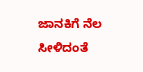ಜಾನಕಿಗೆ ನೆಲ ಸೀಳಿದಂತೆ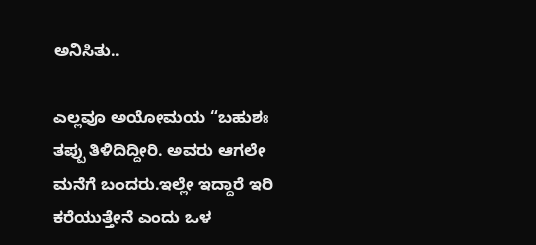ಅನಿಸಿತು..

ಎಲ್ಲವೂ ಅಯೋಮಯ “ಬಹುಶಃ ತಪ್ಪು ತಿಳಿದಿದ್ದೀರಿ. ಅವರು ಆಗಲೇ ಮನೆಗೆ ಬಂದರು.ಇಲ್ಲೇ ಇದ್ದಾರೆ ಇರಿ ಕರೆಯುತ್ತೇನೆ ಎಂದು ಒಳ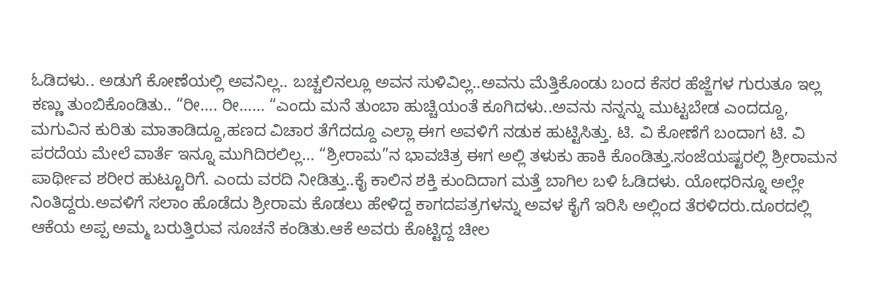ಓಡಿದಳು.. ಅಡುಗೆ ಕೋಣೆಯಲ್ಲಿ ಅವನಿಲ್ಲ.. ಬಚ್ಚಲಿನಲ್ಲೂ ಅವನ ಸುಳಿವಿಲ್ಲ..ಅವನು ಮೆತ್ತಿಕೊಂಡು ಬಂದ ಕೆಸರ ಹೆಜ್ಜೆಗಳ ಗುರುತೂ ಇಲ್ಲ ಕಣ್ಣು ತುಂಬಿಕೊಂಡಿತು.. “ರೀ…. ರೀ…… “ಎಂದು ಮನೆ ತುಂಬಾ ಹುಚ್ಚಿಯಂತೆ ಕೂಗಿದಳು..ಅವನು ನನ್ನನ್ನು ಮುಟ್ಟಬೇಡ ಎಂದದ್ದೂ, ಮಗುವಿನ ಕುರಿತು ಮಾತಾಡಿದ್ದೂ,ಹಣದ ವಿಚಾರ ತೆಗೆದದ್ದೂ ಎಲ್ಲಾ ಈಗ ಅವಳಿಗೆ ನಡುಕ ಹುಟ್ಟಿಸಿತ್ತು. ಟಿ. ವಿ ಕೋಣೆಗೆ ಬಂದಾಗ ಟಿ. ವಿ ಪರದೆಯ ಮೇಲೆ ವಾರ್ತೆ ಇನ್ನೂ ಮುಗಿದಿರಲಿಲ್ಲ… “ಶ್ರೀರಾಮ”ನ ಭಾವಚಿತ್ರ ಈಗ ಅಲ್ಲಿ ತಳುಕು ಹಾಕಿ ಕೊಂಡಿತ್ತು.ಸಂಜೆಯಷ್ಟರಲ್ಲಿ ಶ್ರೀರಾಮನ ಪಾರ್ಥೀವ ಶರೀರ ಹುಟ್ಟೂರಿಗೆ. ಎಂದು ವರದಿ ನೀಡಿತ್ತು..ಕೈ ಕಾಲಿನ ಶಕ್ತಿ ಕುಂದಿದಾಗ ಮತ್ತೆ ಬಾಗಿಲ ಬಳಿ ಓಡಿದಳು. ಯೋಧರಿನ್ನೂ ಅಲ್ಲೇ ನಿಂತಿದ್ದರು.ಅವಳಿಗೆ ಸಲಾಂ ಹೊಡೆದು ಶ್ರೀರಾಮ ಕೊಡಲು ಹೇಳಿದ್ದ ಕಾಗದಪತ್ರಗಳನ್ನು ಅವಳ ಕೈಗೆ ಇರಿಸಿ ಅಲ್ಲಿಂದ ತೆರಳಿದರು.ದೂರದಲ್ಲಿ ಆಕೆಯ ಅಪ್ಪ ಅಮ್ಮ ಬರುತ್ತಿರುವ ಸೂಚನೆ ಕಂಡಿತು.ಆಕೆ ಅವರು ಕೊಟ್ಟಿದ್ದ ಚೀಲ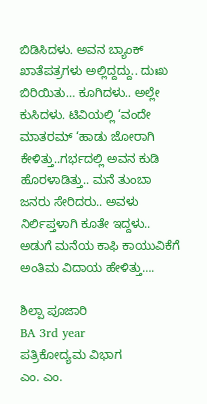ಬಿಡಿಸಿದಳು. ಅವನ ಬ್ಯಾಂಕ್ ಖಾತೆಪತ್ರಗಳು ಅಲ್ಲಿದ್ದದ್ದು.. ದುಃಖ ಬಿರಿಯಿತು… ಕೂಗಿದಳು.. ಅಲ್ಲೇ ಕುಸಿದಳು. ಟಿವಿಯಲ್ಲಿ ‘ವಂದೇ ಮಾತರಮ್ ‘ಹಾಡು ಜೋರಾಗಿ ಕೇಳಿತ್ತು..ಗರ್ಭದಲ್ಲಿ ಅವನ ಕುಡಿ ಹೊರಳಾಡಿತ್ತು.. ಮನೆ ತುಂಬಾ ಜನರು ಸೇರಿದರು.. ಅವಳು ನಿರ್ಲಿಪ್ತಳಾಗಿ ಕೂತೇ ಇದ್ದಳು.. ಅಡುಗೆ ಮನೆಯ ಕಾಫಿ ಕಾಯುವಿಕೆಗೆ ಅಂತಿಮ ವಿದಾಯ ಹೇಳಿತ್ತು….

ಶಿಲ್ಪಾ ಪೂಜಾರಿ
BA 3rd year
ಪತ್ರಿಕೋದ್ಯಮ ವಿಭಾಗ
ಎಂ. ಎಂ.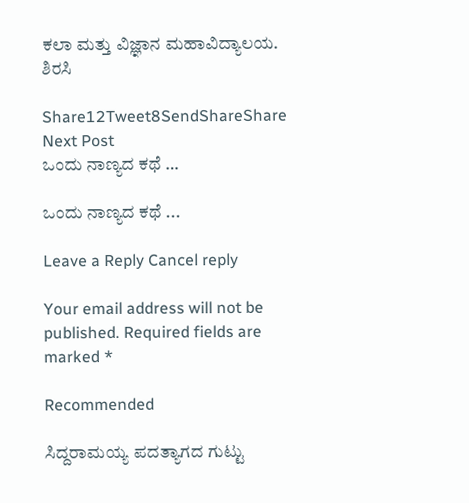ಕಲಾ ಮತ್ತು ವಿಜ್ಞಾನ ಮಹಾವಿದ್ಯಾಲಯ. ಶಿರಸಿ

Share12Tweet8SendShareShare
Next Post
ಒಂದು ನಾಣ್ಯದ ಕಥೆ …

ಒಂದು ನಾಣ್ಯದ ಕಥೆ ...

Leave a Reply Cancel reply

Your email address will not be published. Required fields are marked *

Recommended

ಸಿದ್ದರಾಮಯ್ಯ ಪದತ್ಯಾಗದ ಗುಟ್ಟು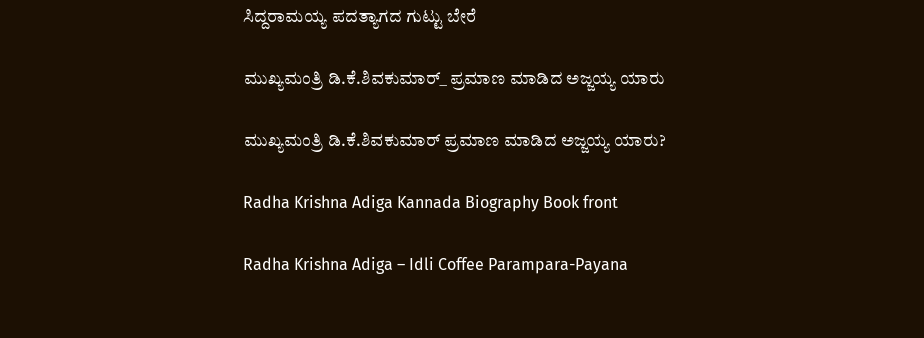ಸಿದ್ದರಾಮಯ್ಯ ಪದತ್ಯಾಗದ ಗುಟ್ಟು ಬೇರೆ

ಮುಖ್ಯಮಂತ್ರಿ ಡಿ.ಕೆ.ಶಿವಕುಮಾರ್_ ಪ್ರಮಾಣ ಮಾಡಿದ ಅಜ್ಜಯ್ಯ ಯಾರು

ಮುಖ್ಯಮಂತ್ರಿ ಡಿ.ಕೆ.ಶಿವಕುಮಾರ್‌ ಪ್ರಮಾಣ ಮಾಡಿದ ಅಜ್ಜಯ್ಯ ಯಾರು?

Radha Krishna Adiga Kannada Biography Book front

Radha Krishna Adiga – Idli Coffee Parampara-Payana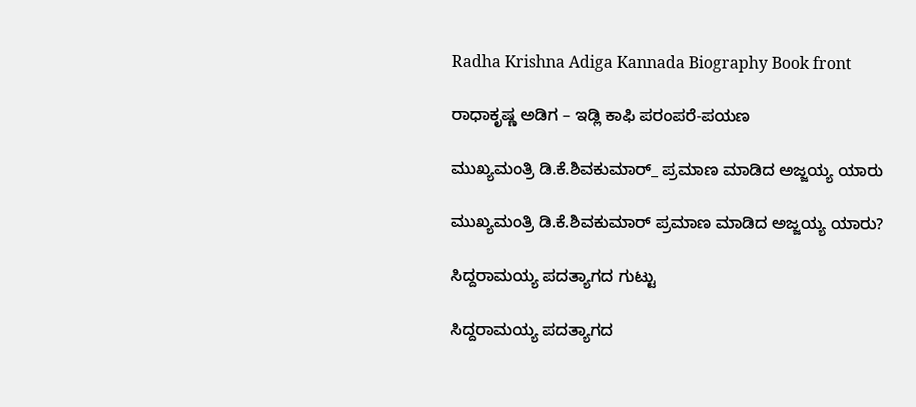Radha Krishna Adiga Kannada Biography Book front

ರಾಧಾಕೃಷ್ಣ ಅಡಿಗ – ಇಡ್ಲಿ ಕಾಫಿ ಪರಂಪರೆ-ಪಯಣ

ಮುಖ್ಯಮಂತ್ರಿ ಡಿ.ಕೆ.ಶಿವಕುಮಾರ್_ ಪ್ರಮಾಣ ಮಾಡಿದ ಅಜ್ಜಯ್ಯ ಯಾರು

ಮುಖ್ಯಮಂತ್ರಿ ಡಿ.ಕೆ.ಶಿವಕುಮಾರ್‌ ಪ್ರಮಾಣ ಮಾಡಿದ ಅಜ್ಜಯ್ಯ ಯಾರು?

ಸಿದ್ದರಾಮಯ್ಯ ಪದತ್ಯಾಗದ ಗುಟ್ಟು

ಸಿದ್ದರಾಮಯ್ಯ ಪದತ್ಯಾಗದ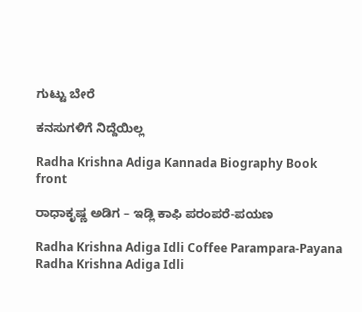ಗುಟ್ಟು ಬೇರೆ

ಕನಸುಗಳಿಗೆ ನಿದ್ದೆಯಿಲ್ಲ

Radha Krishna Adiga Kannada Biography Book front

ರಾಧಾಕೃಷ್ಣ ಅಡಿಗ – ಇಡ್ಲಿ ಕಾಫಿ ಪರಂಪರೆ-ಪಯಣ

Radha Krishna Adiga Idli Coffee Parampara-Payana
Radha Krishna Adiga Idli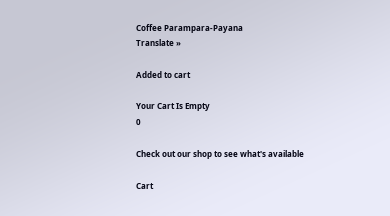Coffee Parampara-Payana
Translate »

Added to cart

Your Cart Is Empty
0

Check out our shop to see what's available

Cart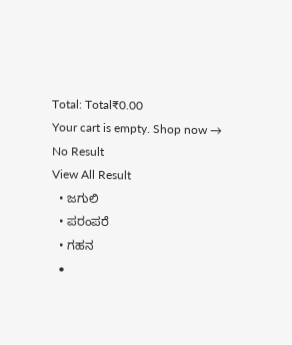Total: Total₹0.00
Your cart is empty. Shop now →
No Result
View All Result
  • ಜಗುಲಿ
  • ಪರಂಪರೆ
  • ಗಹನ
  •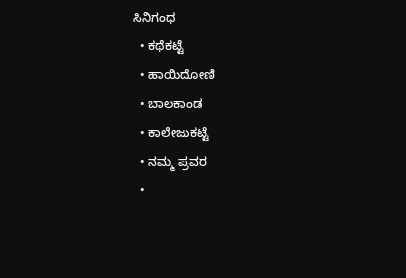ಸಿನಿಗಂಧ
  • ಕಥೆಕಟ್ಟೆ
  • ಹಾಯಿದೋಣಿ
  • ಬಾಲಕಾಂಡ
  • ಕಾಲೇಜುಕಟ್ಟೆ
  • ನಮ್ಮ ಪ್ರವರ
  •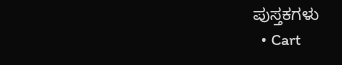ಪುಸ್ತಕಗಳು
  • Cart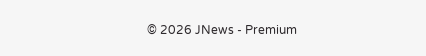© 2026 JNews - Premium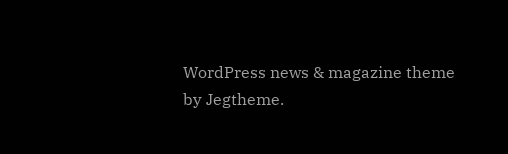WordPress news & magazine theme by Jegtheme.